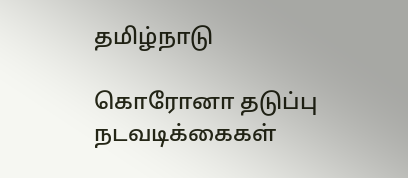தமிழ்நாடு

கொரோனா தடுப்பு நடவடிக்கைகள்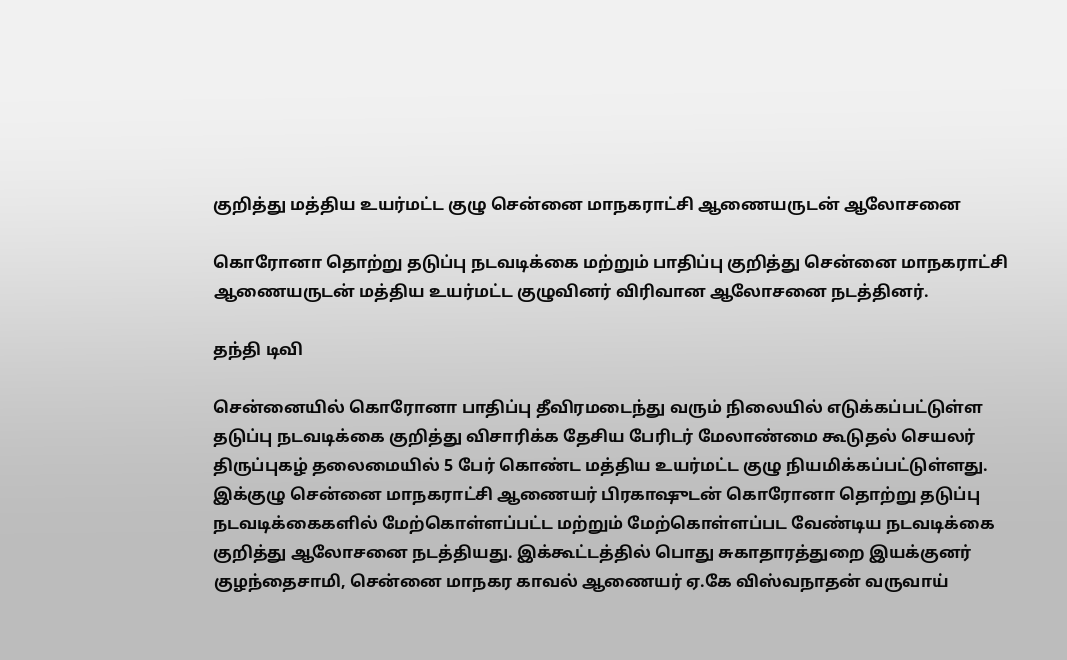குறித்து மத்திய உயர்மட்ட குழு சென்னை மாநகராட்சி ஆணையருடன் ஆலோசனை

கொரோனா தொற்று தடுப்பு நடவடிக்கை மற்றும் பாதிப்பு குறித்து சென்னை மாநகராட்சி ஆணையருடன் மத்திய உயர்மட்ட குழுவினர் விரிவான ஆலோசனை நடத்தினர்.

தந்தி டிவி

சென்னையில் கொரோனா பாதிப்பு தீவிரமடைந்து வரும் நிலையில் எடுக்கப்பட்டுள்ள தடுப்பு நடவடிக்கை குறித்து விசாரிக்க தேசிய பேரிடர் மேலாண்மை கூடுதல் செயலர் திருப்புகழ் தலைமையில் 5 பேர் கொண்ட மத்திய உயர்மட்ட குழு நியமிக்கப்பட்டுள்ளது. இக்குழு சென்னை மாநகராட்சி ஆணையர் பிரகாஷுடன் கொரோனா தொற்று தடுப்பு நடவடிக்கைகளில் மேற்கொள்ளப்பட்ட மற்றும் மேற்கொள்ளப்பட வேண்டிய நடவடிக்கை குறித்து ஆலோசனை நடத்தியது. இக்கூட்டத்தில் பொது சுகாதாரத்துறை இயக்குனர் குழந்தைசாமி, சென்னை மாநகர காவல் ஆணையர் ஏ.கே விஸ்வநாதன் வருவாய்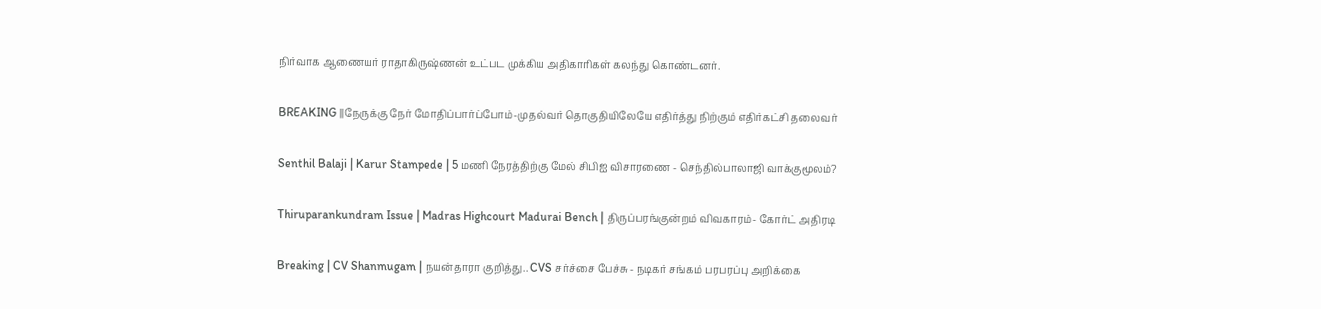நிர்வாக ஆணையர் ராதாகிருஷ்ணன் உட்பட முக்கிய அதிகாரிகள் கலந்து கொண்டனர்.

BREAKING ||நேருக்கு நேர் மோதிப்பார்ப்போம்-முதல்வர் தொகுதியிலேயே எதிர்த்து நிற்கும் எதிர்கட்சி தலைவர்

Senthil Balaji | Karur Stampede | 5 மணி நேரத்திற்கு மேல் சிபிஐ விசாரணை - செந்தில்பாலாஜி வாக்குமூலம்?

Thiruparankundram Issue | Madras Highcourt Madurai Bench | திருப்பரங்குன்றம் விவகாரம்- கோர்ட் அதிரடி

Breaking | CV Shanmugam | நயன்தாரா குறித்து.. CVS சர்ச்சை பேச்சு - நடிகர் சங்கம் பரபரப்பு அறிக்கை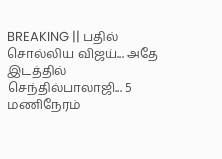BREAKING || பதில் சொல்லிய விஜய்... அதே இடத்தில் செந்தில்பாலாஜி... 5 மணிநேரம்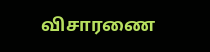விசாரணை